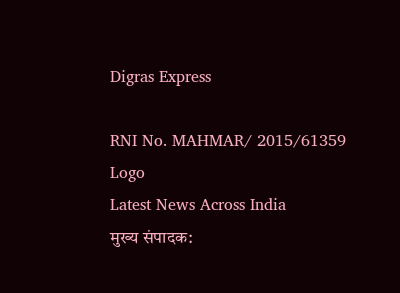Digras Express

RNI No. MAHMAR/ 2015/61359
Logo
Latest News Across India
मुख्य संपादक: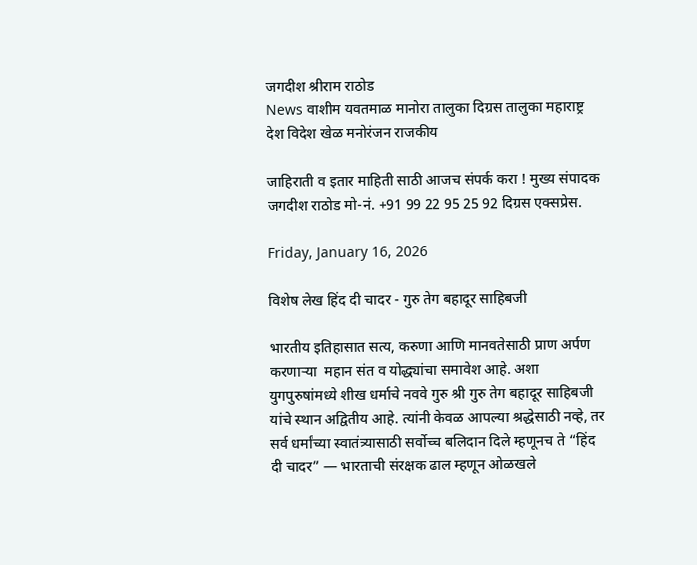जगदीश श्रीराम राठोड
News वाशीम यवतमाळ मानोरा तालुका दिग्रस तालुका महाराष्ट्र देश विदेश खेळ मनोरंजन राजकीय

जाहिराती व इतार माहिती साठी आजच संपर्क करा ! मुख्य संपादक जगदीश राठोड मो-नं. +91 99 22 95 25 92 दिग्रस एक्सप्रेस.

Friday, January 16, 2026

विशेष लेख हिंद दी चादर - गुरु तेग बहादूर साहिबजी

भारतीय इतिहासात सत्य, करुणा आणि मानवतेसाठी प्राण अर्पण करणाऱ्या  महान संत व योद्ध्यांचा समावेश आहे. अशा युगपुरुषांमध्ये शीख धर्माचे नववे गुरु श्री गुरु तेग बहादूर साहिबजी यांचे स्थान अद्वितीय आहे. त्यांनी केवळ आपल्या श्रद्धेसाठी नव्हे, तर सर्व धर्मांच्या स्वातंत्र्यासाठी सर्वोच्च बलिदान दिले म्हणूनच ते “हिंद दी चादर” — भारताची संरक्षक ढाल म्हणून ओळखले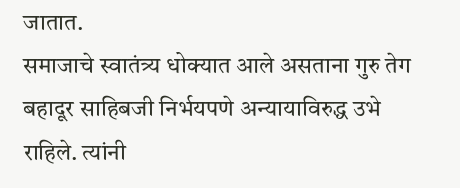जातात.
समाजाचे स्वातंत्र्य धोक्यात आले असताना गुरु तेग बहादूर साहिबजी निर्भयपणे अन्यायाविरुद्ध उभे राहिले. त्यांनी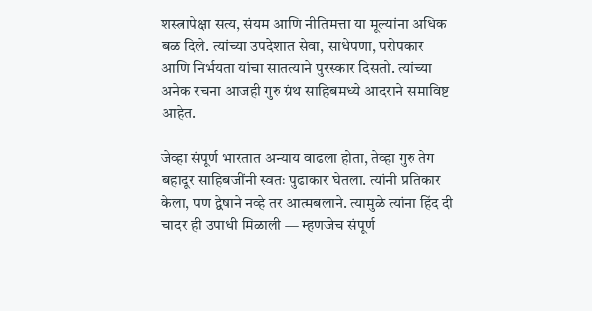शस्त्रापेक्षा सत्य, संयम आणि नीतिमत्ता या मूल्यांना अधिक बळ दिले. त्यांच्या उपदेशात सेवा, साधेपणा, परोपकार आणि निर्भयता यांचा सातत्याने पुरस्कार दिसतो. त्यांच्या अनेक रचना आजही गुरु ग्रंथ साहिबमध्ये आदराने समाविष्ट आहेत.

जेव्हा संपूर्ण भारतात अन्याय वाढला होता, तेव्हा गुरु तेग बहादूर साहिबजींनी स्वतः पुढाकार घेतला. त्यांनी प्रतिकार केला, पण द्वेषाने नव्हे तर आत्मबलाने. त्यामुळे त्यांना हिंद दी चादर ही उपाधी मिळाली — म्हणजेच संपूर्ण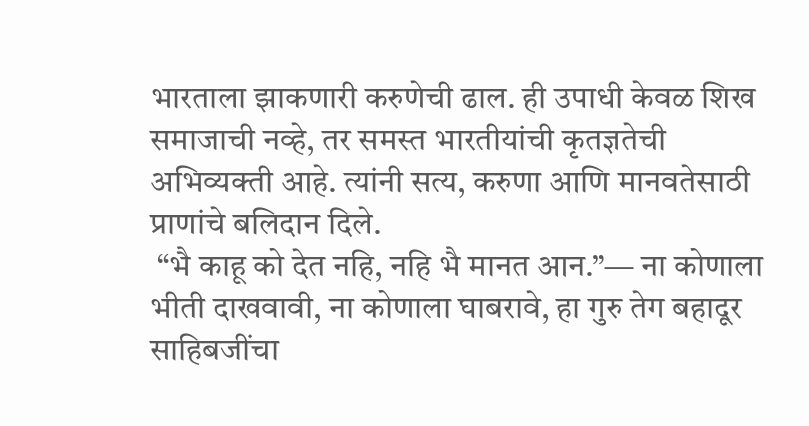भारताला झाकणारी करुणेची ढाल. ही उपाधी केवळ शिख समाजाची नव्हे, तर समस्त भारतीयांची कृतज्ञतेची अभिव्यक्ती आहे. त्यांनी सत्य, करुणा आणि मानवतेसाठी प्राणांचे बलिदान दिले.
 “भै काहू को देत नहि, नहि भै मानत आन.”— ना कोणाला भीती दाखवावी, ना कोणाला घाबरावे, हा गुरु तेग बहादूर साहिबजींचा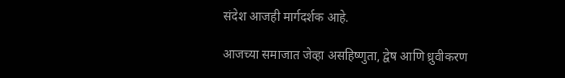संदेश आजही मार्गदर्शक आहे.

आजच्या समाजात जेव्हा असहिष्णुता, द्वेष आणि ध्रुवीकरण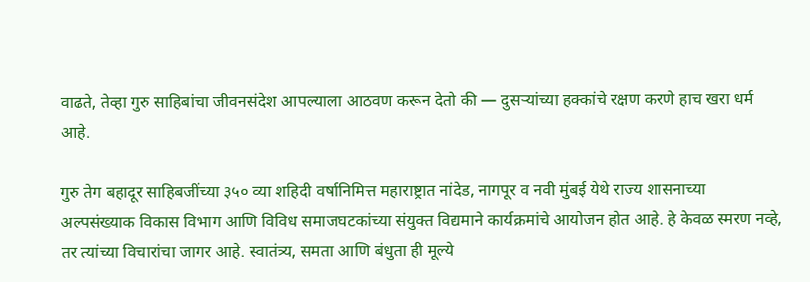वाढते, तेव्हा गुरु साहिबांचा जीवनसंदेश आपल्याला आठवण करून देतो की — दुसऱ्यांच्या हक्कांचे रक्षण करणे हाच खरा धर्म आहे.

गुरु तेग बहादूर साहिबजींच्या ३५० व्या शहिदी वर्षानिमित्त महाराष्ट्रात नांदेड, नागपूर व नवी मुंबई येथे राज्य शासनाच्या अल्पसंख्याक विकास विभाग आणि विविध समाजघटकांच्या संयुक्त विद्यमाने कार्यक्रमांचे आयोजन होत आहे. हे केवळ स्मरण नव्हे, तर त्यांच्या विचारांचा जागर आहे. स्वातंत्र्य, समता आणि बंधुता ही मूल्ये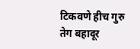टिकवणे हीच गुरु तेग बहादूर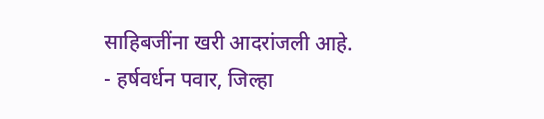साहिबजींना खरी आदरांजली आहे.
- हर्षवर्धन पवार, जिल्हा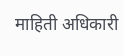माहिती अधिकारी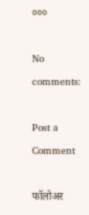०००

No comments:

Post a Comment

फॉलोअर